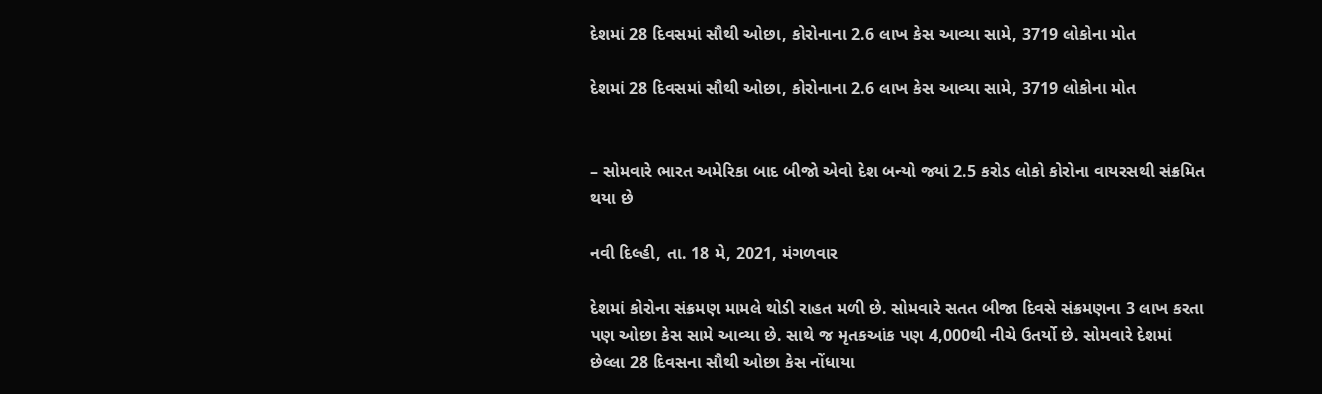દેશમાં 28 દિવસમાં સૌથી ઓછા, કોરોનાના 2.6 લાખ કેસ આવ્યા સામે, 3719 લોકોના મોત

દેશમાં 28 દિવસમાં સૌથી ઓછા, કોરોનાના 2.6 લાખ કેસ આવ્યા સામે, 3719 લોકોના મોત


– સોમવારે ભારત અમેરિકા બાદ બીજો એવો દેશ બન્યો જ્યાં 2.5 કરોડ લોકો કોરોના વાયરસથી સંક્રમિત થયા છે

નવી દિલ્હી, તા. 18 મે, 2021, મંગળવાર

દેશમાં કોરોના સંક્રમણ મામલે થોડી રાહત મળી છે. સોમવારે સતત બીજા દિવસે સંક્રમણના 3 લાખ કરતા પણ ઓછા કેસ સામે આવ્યા છે. સાથે જ મૃતકઆંક પણ 4,000થી નીચે ઉતર્યો છે. સોમવારે દેશમાં છેલ્લા 28 દિવસના સૌથી ઓછા કેસ નોંધાયા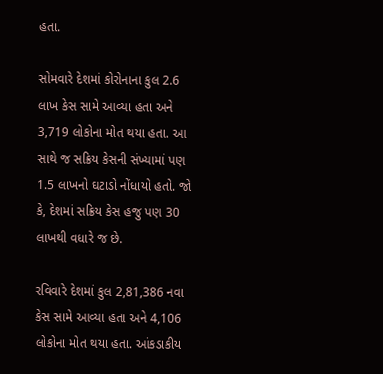હતા.

સોમવારે દેશમાં કોરોનાના કુલ 2.6 લાખ કેસ સામે આવ્યા હતા અને 3,719 લોકોના મોત થયા હતા. આ સાથે જ સક્રિય કેસની સંખ્યામાં પણ 1.5 લાખનો ઘટાડો નોંધાયો હતો. જો કે, દેશમાં સક્રિય કેસ હજુ પણ 30 લાખથી વધારે જ છે.

રવિવારે દેશમાં કુલ 2,81,386 નવા કેસ સામે આવ્યા હતા અને 4,106 લોકોના મોત થયા હતા. આંકડાકીય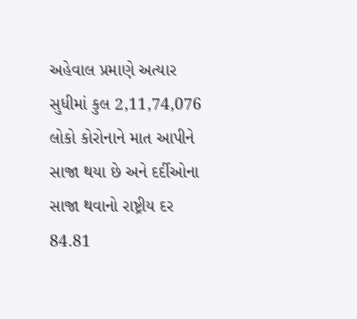અહેવાલ પ્રમાણે અત્યાર સુધીમાં કુલ 2,11,74,076 લોકો કોરોનાને માત આપીને સાજા થયા છે અને દર્દીઓના સાજા થવાનો રાષ્ટ્રીય દર 84.81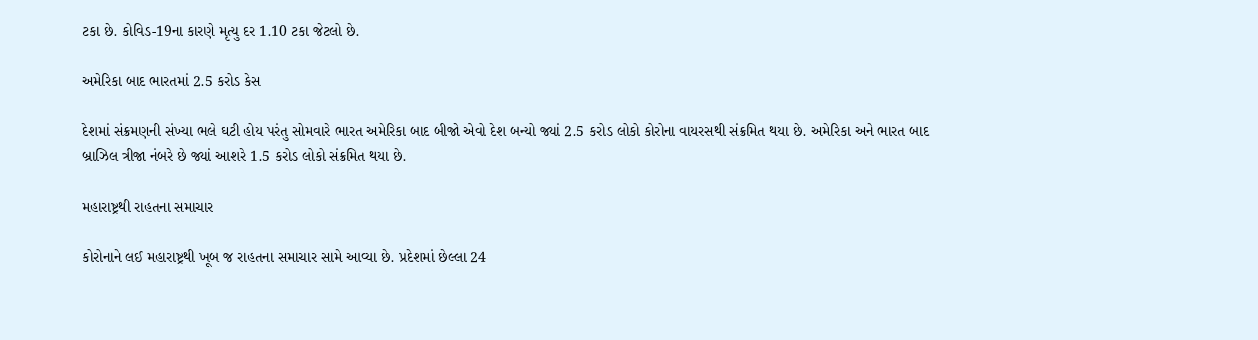ટકા છે. કોવિડ-19ના કારણે મૃત્યુ દર 1.10 ટકા જેટલો છે.

અમેરિકા બાદ ભારતમાં 2.5 કરોડ કેસ

દેશમાં સંક્રમણની સંખ્યા ભલે ઘટી હોય પરંતુ સોમવારે ભારત અમેરિકા બાદ બીજો એવો દેશ બન્યો જ્યાં 2.5 કરોડ લોકો કોરોના વાયરસથી સંક્રમિત થયા છે. અમેરિકા અને ભારત બાદ બ્રાઝિલ ત્રીજા નંબરે છે જ્યાં આશરે 1.5 કરોડ લોકો સંક્રમિત થયા છે.

મહારાષ્ટ્રથી રાહતના સમાચાર

કોરોનાને લઈ મહારાષ્ટ્રથી ખૂબ જ રાહતના સમાચાર સામે આવ્યા છે. પ્રદેશમાં છેલ્લા 24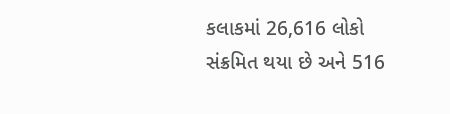કલાકમાં 26,616 લોકો સંક્રમિત થયા છે અને 516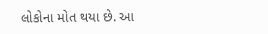લોકોના મોત થયા છે. આ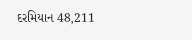દરમિયાન 48,211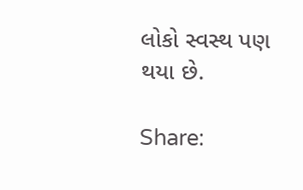લોકો સ્વસ્થ પણ થયા છે.

Share: